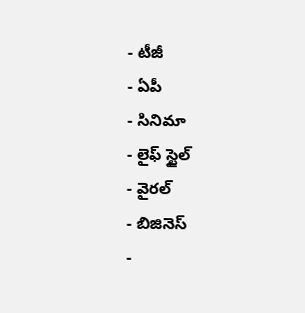- టీజీ
- ఏపీ
- సినిమా
- లైఫ్ స్టైల్
- వైరల్
- బిజినెస్
-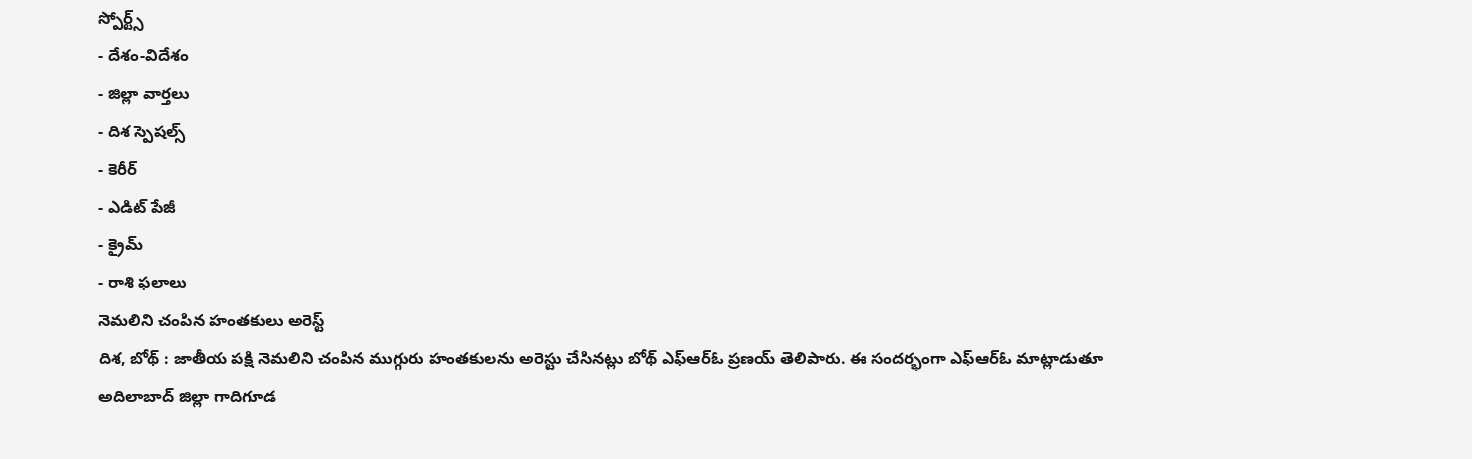స్పోర్ట్స్
- దేశం-విదేశం
- జిల్లా వార్తలు
- దిశ స్పెషల్స్
- కెరీర్
- ఎడిట్ పేజీ
- క్రైమ్
- రాశి ఫలాలు
నెమలిని చంపిన హంతకులు అరెస్ట్
దిశ, బోథ్ : జాతీయ పక్షి నెమలిని చంపిన ముగ్గురు హంతకులను అరెస్టు చేసినట్లు బోథ్ ఎఫ్ఆర్ఓ ప్రణయ్ తెలిపారు. ఈ సందర్భంగా ఎఫ్ఆర్ఓ మాట్లాడుతూ అదిలాబాద్ జిల్లా గాదిగూడ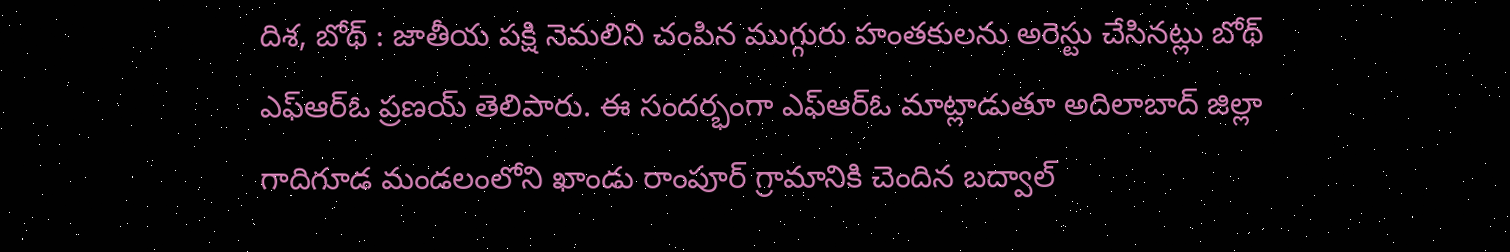దిశ, బోథ్ : జాతీయ పక్షి నెమలిని చంపిన ముగ్గురు హంతకులను అరెస్టు చేసినట్లు బోథ్ ఎఫ్ఆర్ఓ ప్రణయ్ తెలిపారు. ఈ సందర్భంగా ఎఫ్ఆర్ఓ మాట్లాడుతూ అదిలాబాద్ జిల్లా గాదిగూడ మండలంలోని ఖాండు రాంపూర్ గ్రామానికి చెందిన బద్వాల్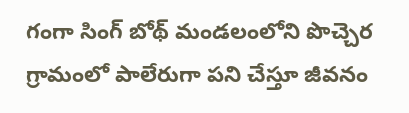గంగా సింగ్ బోథ్ మండలంలోని పొచ్చెర గ్రామంలో పాలేరుగా పని చేస్తూ జీవనం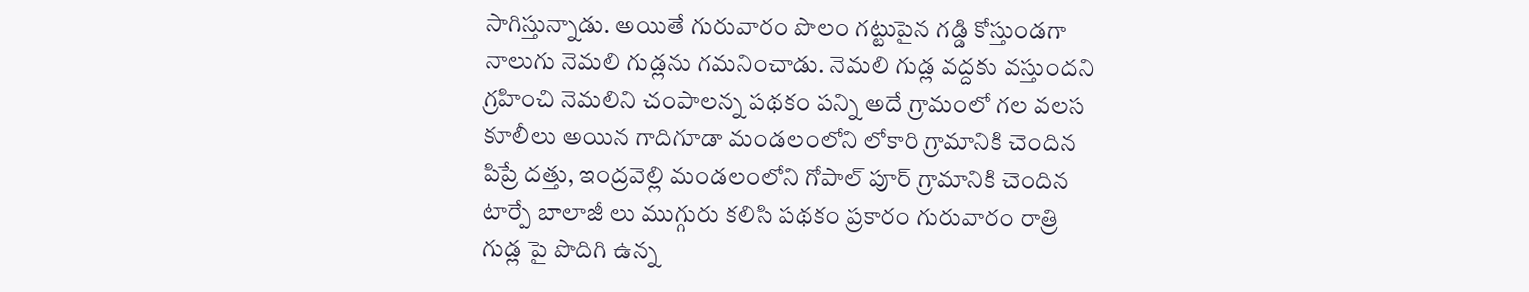సాగిస్తున్నాడు. అయితే గురువారం పొలం గట్టుపైన గడ్డి కోస్తుండగా నాలుగు నెమలి గుడ్లను గమనించాడు. నెమలి గుడ్ల వద్దకు వస్తుందని గ్రహించి నెమలిని చంపాలన్న పథకం పన్ని అదే గ్రామంలో గల వలస కూలీలు అయిన గాదిగూడా మండలంలోని లోకారి గ్రామానికి చెందిన పిప్రే దత్తు, ఇంద్రవెల్లి మండలంలోని గోపాల్ పూర్ గ్రామానికి చెందిన టార్పే బాలాజీ లు ముగ్గురు కలిసి పథకం ప్రకారం గురువారం రాత్రి గుడ్ల పై పొదిగి ఉన్న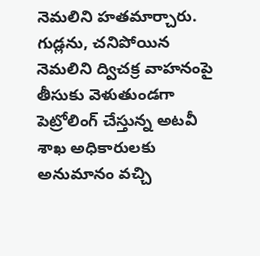నెమలిని హతమార్చారు. గుడ్లను, చనిపోయిన నెమలిని ద్విచక్ర వాహనంపై తీసుకు వెళుతుండగా పెట్రోలింగ్ చేస్తున్న అటవీ శాఖ అధికారులకు అనుమానం వచ్చి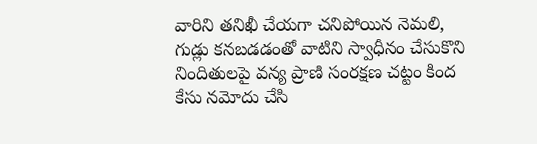వారిని తనిఖీ చేయగా చనిపోయిన నెమలి, గుడ్లు కనబడడంతో వాటిని స్వాధీనం చేసుకొని నిందితులపై వన్య ప్రాణి సంరక్షణ చట్టం కింద కేసు నమోదు చేసి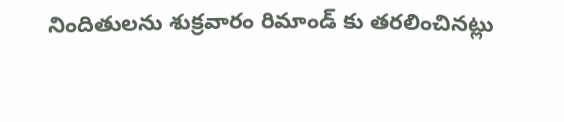నిందితులను శుక్రవారం రిమాండ్ కు తరలించినట్లు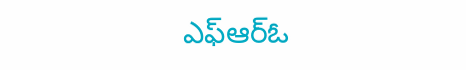ఎఫ్ఆర్ఓ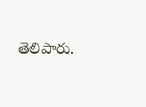తెలిపారు.